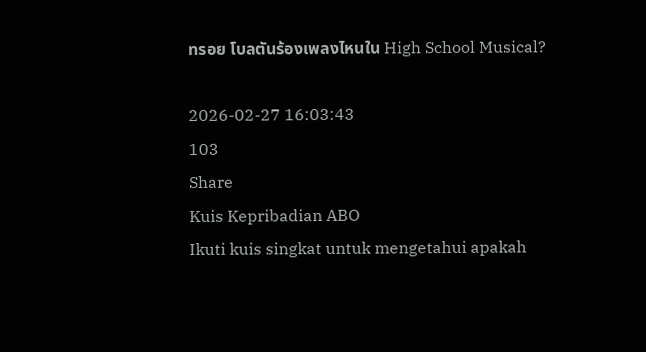ทรอย โบลตันร้องเพลงไหนใน High School Musical?

2026-02-27 16:03:43
103
Share
Kuis Kepribadian ABO
Ikuti kuis singkat untuk mengetahui apakah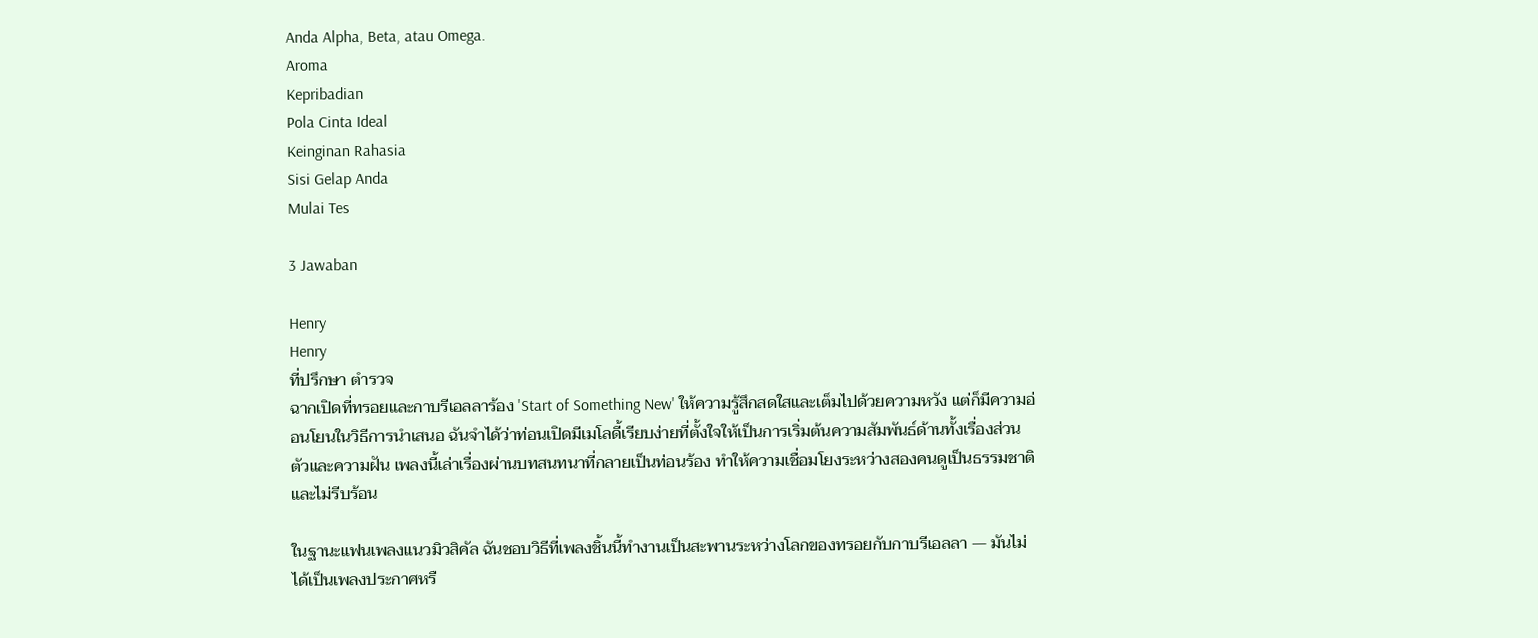Anda Alpha, Beta, atau Omega.
Aroma
Kepribadian
Pola Cinta Ideal
Keinginan Rahasia
Sisi Gelap Anda
Mulai Tes

3 Jawaban

Henry
Henry
ที่ปรึกษา ตำรวจ
ฉากเปิดที่ทรอยและกาบรีเอลลาร้อง 'Start of Something New' ให้ความรู้สึกสดใสและเต็มไปด้วยความหวัง แต่ก็มีความอ่อนโยนในวิธีการนำเสนอ ฉันจำได้ว่าท่อนเปิดมีเมโลดี้เรียบง่ายที่ตั้งใจให้เป็นการเริ่มต้นความสัมพันธ์ด้านทั้งเรื่องส่วนตัวและความฝัน เพลงนี้เล่าเรื่องผ่านบทสนทนาที่กลายเป็นท่อนร้อง ทำให้ความเชื่อมโยงระหว่างสองคนดูเป็นธรรมชาติและไม่รีบร้อน

ในฐานะแฟนเพลงแนวมิวสิคัล ฉันชอบวิธีที่เพลงชิ้นนี้ทำงานเป็นสะพานระหว่างโลกของทรอยกับกาบรีเอลลา — มันไม่ได้เป็นเพลงประกาศหรื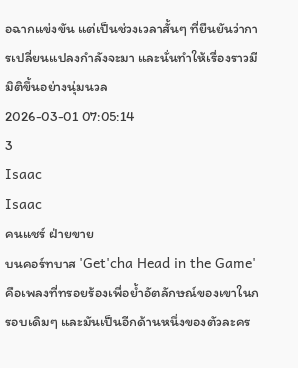อฉากแข่งขัน แต่เป็นช่วงเวลาสั้นๆ ที่ยืนยันว่าการเปลี่ยนแปลงกำลังจะมา และนั่นทำให้เรื่องราวมีมิติขึ้นอย่างนุ่มนวล
2026-03-01 07:05:14
3
Isaac
Isaac
คนแชร์ ฝ่ายขาย
บนคอร์ทบาส 'Get'cha Head in the Game' คือเพลงที่ทรอยร้องเพื่อย้ำอัตลักษณ์ของเขาในกรอบเดิมๆ และมันเป็นอีกด้านหนึ่งของตัวละคร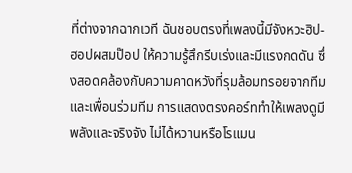ที่ต่างจากฉากเวที ฉันชอบตรงที่เพลงนี้มีจังหวะฮิป-ฮอปผสมป๊อป ให้ความรู้สึกรีบเร่งและมีแรงกดดัน ซึ่งสอดคล้องกับความคาดหวังที่รุมล้อมทรอยจากทีมและเพื่อนร่วมทีม การแสดงตรงคอร์ททำให้เพลงดูมีพลังและจริงจัง ไม่ได้หวานหรือโรแมน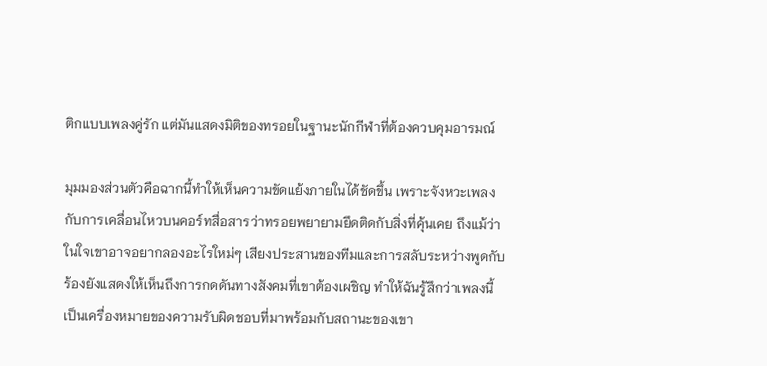ติกแบบเพลงคู่รัก แต่มันแสดงมิติของทรอยในฐานะนักกีฬาที่ต้องควบคุมอารมณ์

มุมมองส่วนตัวคือฉากนี้ทำให้เห็นความขัดแย้งภายในได้ชัดขึ้น เพราะจังหวะเพลงกับการเคลื่อนไหวบนคอร์ทสื่อสารว่าทรอยพยายามยึดติดกับสิ่งที่คุ้นเคย ถึงแม้ว่าในใจเขาอาจอยากลองอะไรใหม่ๆ เสียงประสานของทีมและการสลับระหว่างพูดกับร้องยังแสดงให้เห็นถึงการกดดันทางสังคมที่เขาต้องเผชิญ ทำให้ฉันรู้สึกว่าเพลงนี้เป็นเครื่องหมายของความรับผิดชอบที่มาพร้อมกับสถานะของเขา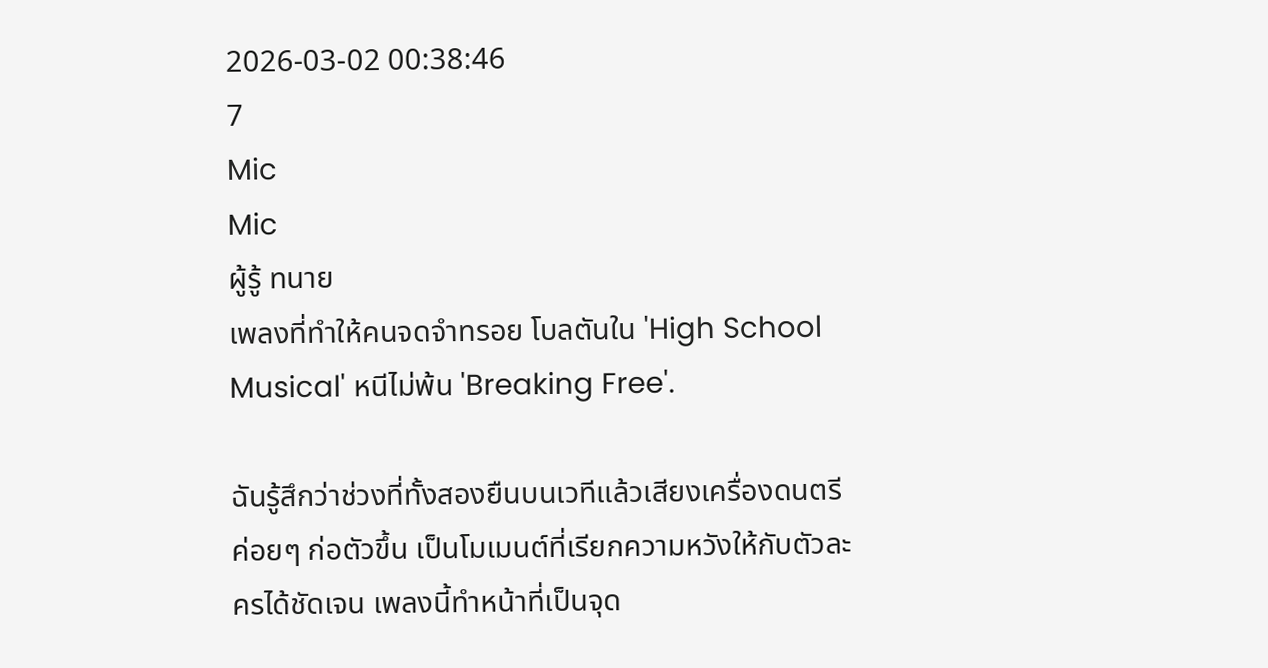2026-03-02 00:38:46
7
Mic
Mic
ผู้รู้ ทนาย
เพลงที่ทำให้คนจดจำทรอย โบลตันใน 'High School Musical' หนีไม่พ้น 'Breaking Free'.

ฉันรู้สึกว่าช่วงที่ทั้งสองยืนบนเวทีแล้วเสียงเครื่องดนตรีค่อยๆ ก่อตัวขึ้น เป็นโมเมนต์ที่เรียกความหวังให้กับตัวละครได้ชัดเจน เพลงนี้ทำหน้าที่เป็นจุด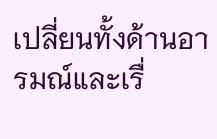เปลี่ยนทั้งด้านอารมณ์และเรื่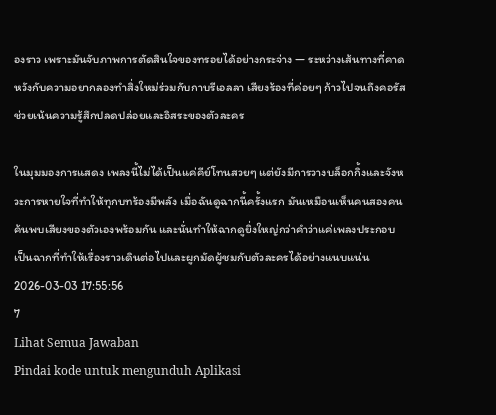องราว เพราะมันจับภาพการตัดสินใจของทรอยได้อย่างกระจ่าง — ระหว่างเส้นทางที่คาดหวังกับความอยากลองทำสิ่งใหม่ร่วมกับกาบรีเอลลา เสียงร้องที่ค่อยๆ ก้าวไปจนถึงคอรัส ช่วยเน้นความรู้สึกปลดปล่อยและอิสระของตัวละคร

ในมุมมองการแสดง เพลงนี้ไม่ได้เป็นแค่คีย์โทนสวยๆ แต่ยังมีการวางบล็อกกิ้งและจังหวะการหายใจที่ทำให้ทุกบทร้องมีพลัง เมื่อฉันดูฉากนี้ครั้งแรก มันเหมือนเห็นคนสองคนค้นพบเสียงของตัวเองพร้อมกัน และนั่นทำให้ฉากดูยิ่งใหญ่กว่าคำว่าแค่เพลงประกอบ เป็นฉากที่ทำให้เรื่องราวเดินต่อไปและผูกมัดผู้ชมกับตัวละครได้อย่างแนบแน่น
2026-03-03 17:55:56
7
Lihat Semua Jawaban
Pindai kode untuk mengunduh Aplikasi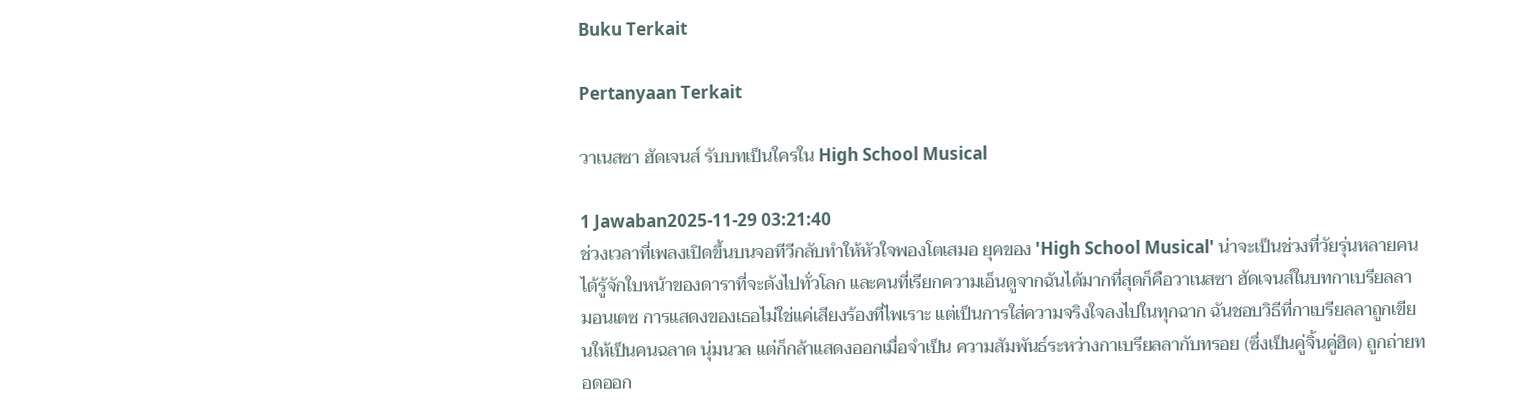Buku Terkait

Pertanyaan Terkait

วาเนสซา ฮัดเจนส์ รับบทเป็นใครใน High School Musical

1 Jawaban2025-11-29 03:21:40
ช่วงเวลาที่เพลงเปิดขึ้นบนจอทีวีกลับทำให้หัวใจพองโตเสมอ ยุคของ 'High School Musical' น่าจะเป็นช่วงที่วัยรุ่นหลายคนได้รู้จักใบหน้าของดาราที่จะดังไปทั่วโลก และคนที่เรียกความเอ็นดูจากฉันได้มากที่สุดก็คือวาเนสซา ฮัดเจนส์ในบทกาเบรียลลา มอนเตซ การแสดงของเธอไม่ใช่แค่เสียงร้องที่ไพเราะ แต่เป็นการใส่ความจริงใจลงไปในทุกฉาก ฉันชอบวิธีที่กาเบรียลลาถูกเขียนให้เป็นคนฉลาด นุ่มนวล แต่ก็กล้าแสดงออกเมื่อจำเป็น ความสัมพันธ์ระหว่างกาเบรียลลากับทรอย (ซึ่งเป็นคู่จิ้นคู่ฮิต) ถูกถ่ายทอดออก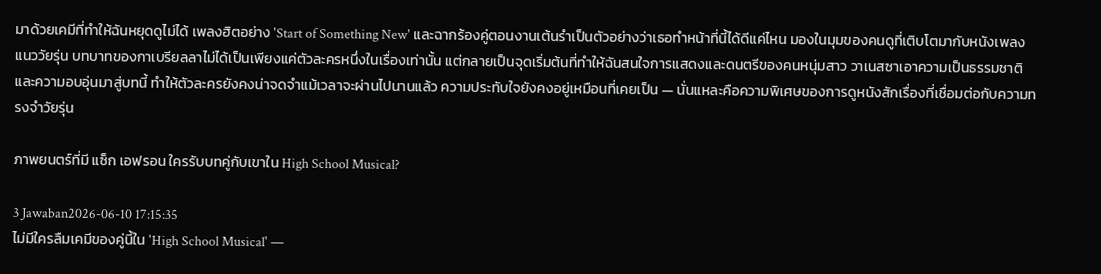มาด้วยเคมีที่ทำให้ฉันหยุดดูไม่ได้ เพลงฮิตอย่าง 'Start of Something New' และฉากร้องคู่ตอนงานเต้นรำเป็นตัวอย่างว่าเธอทำหน้าที่นี้ได้ดีแค่ไหน มองในมุมของคนดูที่เติบโตมากับหนังเพลงแนววัยรุ่น บทบาทของกาเบรียลลาไม่ได้เป็นเพียงแค่ตัวละครหนึ่งในเรื่องเท่านั้น แต่กลายเป็นจุดเริ่มต้นที่ทำให้ฉันสนใจการแสดงและดนตรีของคนหนุ่มสาว วาเนสซาเอาความเป็นธรรมชาติและความอบอุ่นมาสู่บทนี้ ทำให้ตัวละครยังคงน่าจดจำแม้เวลาจะผ่านไปนานแล้ว ความประทับใจยังคงอยู่เหมือนที่เคยเป็น — นั่นแหละคือความพิเศษของการดูหนังสักเรื่องที่เชื่อมต่อกับความทรงจำวัยรุ่น

ภาพยนตร์ที่มี แซ็ก เอฟรอน ใครรับบทคู่กับเขาใน High School Musical?

3 Jawaban2026-06-10 17:15:35
ไม่มีใครลืมเคมีของคู่นี้ใน 'High School Musical' —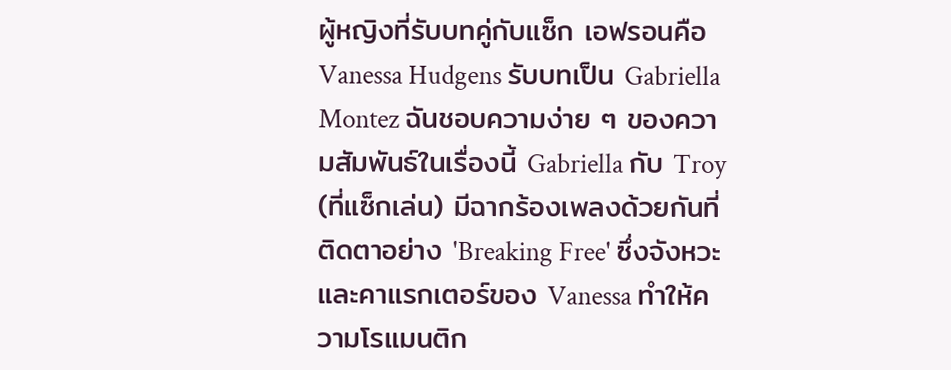ผู้หญิงที่รับบทคู่กับแซ็ก เอฟรอนคือ Vanessa Hudgens รับบทเป็น Gabriella Montez ฉันชอบความง่าย ๆ ของความสัมพันธ์ในเรื่องนี้ Gabriella กับ Troy (ที่แซ็กเล่น) มีฉากร้องเพลงด้วยกันที่ติดตาอย่าง 'Breaking Free' ซึ่งจังหวะและคาแรกเตอร์ของ Vanessa ทำให้ความโรแมนติก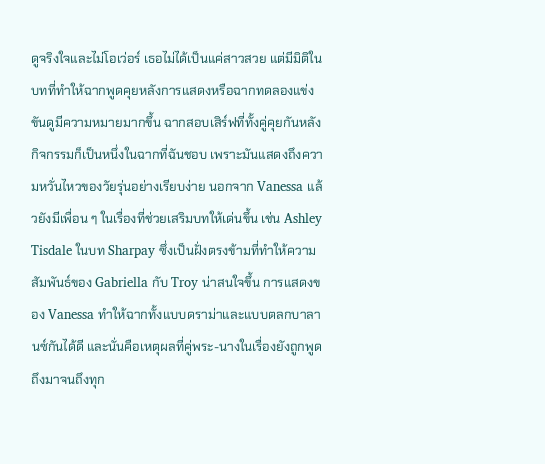ดูจริงใจและไม่โอเว่อร์ เธอไม่ได้เป็นแค่สาวสวย แต่มีมิติในบทที่ทำให้ฉากพูดคุยหลังการแสดงหรือฉากทดลองแข่งขันดูมีความหมายมากขึ้น ฉากสอบเสิร์ฟที่ทั้งคู่คุยกันหลังกิจกรรมก็เป็นหนึ่งในฉากที่ฉันชอบ เพราะมันแสดงถึงความหวั่นไหวของวัยรุ่นอย่างเรียบง่าย นอกจาก Vanessa แล้วยังมีเพื่อน ๆ ในเรื่องที่ช่วยเสริมบทให้เด่นขึ้น เช่น Ashley Tisdale ในบท Sharpay ซึ่งเป็นฝั่งตรงข้ามที่ทำให้ความสัมพันธ์ของ Gabriella กับ Troy น่าสนใจขึ้น การแสดงของ Vanessa ทำให้ฉากทั้งแบบดราม่าและแบบตลกบาลานซ์กันได้ดี และนั่นคือเหตุผลที่คู่พระ-นางในเรื่องยังถูกพูดถึงมาจนถึงทุก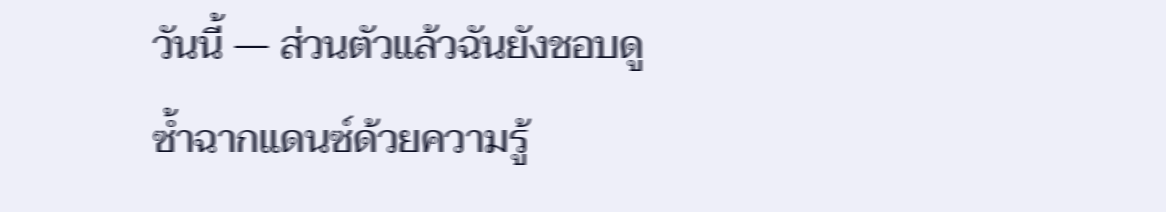วันนี้ — ส่วนตัวแล้วฉันยังชอบดูซ้ำฉากแดนซ์ด้วยความรู้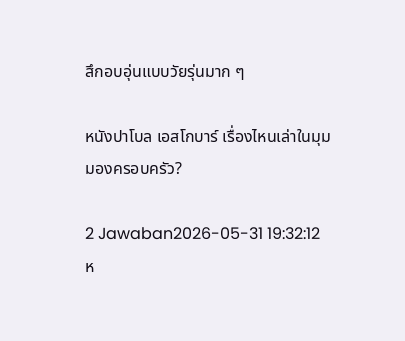สึกอบอุ่นแบบวัยรุ่นมาก ๆ

หนังปาโบล เอสโกบาร์ เรื่องไหนเล่าในมุมมองครอบครัว?

2 Jawaban2026-05-31 19:32:12
ห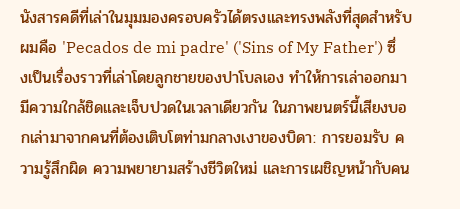นังสารคดีที่เล่าในมุมมองครอบครัวได้ตรงและทรงพลังที่สุดสำหรับผมคือ 'Pecados de mi padre' ('Sins of My Father') ซึ่งเป็นเรื่องราวที่เล่าโดยลูกชายของปาโบลเอง ทำให้การเล่าออกมามีความใกล้ชิดและเจ็บปวดในเวลาเดียวกัน ในภาพยนตร์นี้เสียงบอกเล่ามาจากคนที่ต้องเติบโตท่ามกลางเงาของบิดา: การยอมรับ ความรู้สึกผิด ความพยายามสร้างชีวิตใหม่ และการเผชิญหน้ากับคน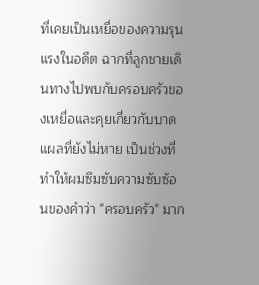ที่เคยเป็นเหยื่อของความรุนแรงในอดีต ฉากที่ลูกชายเดินทางไปพบกับครอบครัวของเหยื่อและคุยเกี่ยวกับบาดแผลที่ยังไม่หาย เป็นช่วงที่ทำให้ผมซึมซับความซับซ้อนของคำว่า "ครอบครัว" มาก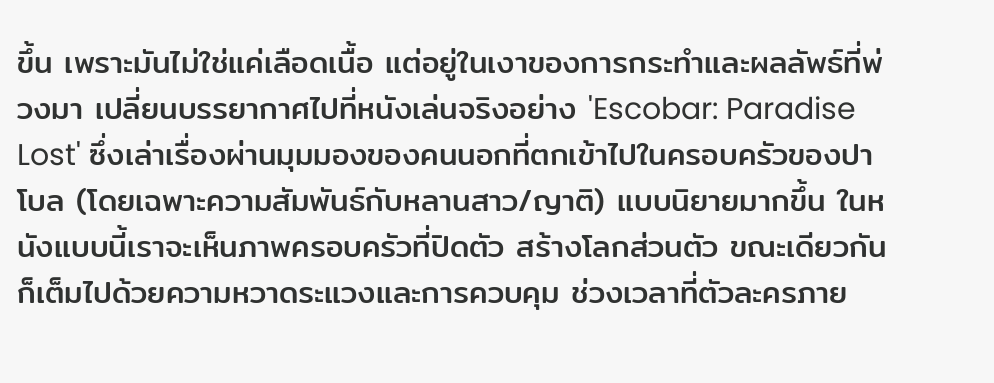ขึ้น เพราะมันไม่ใช่แค่เลือดเนื้อ แต่อยู่ในเงาของการกระทำและผลลัพธ์ที่พ่วงมา เปลี่ยนบรรยากาศไปที่หนังเล่นจริงอย่าง 'Escobar: Paradise Lost' ซึ่งเล่าเรื่องผ่านมุมมองของคนนอกที่ตกเข้าไปในครอบครัวของปาโบล (โดยเฉพาะความสัมพันธ์กับหลานสาว/ญาติ) แบบนิยายมากขึ้น ในหนังแบบนี้เราจะเห็นภาพครอบครัวที่ปิดตัว สร้างโลกส่วนตัว ขณะเดียวกันก็เต็มไปด้วยความหวาดระแวงและการควบคุม ช่วงเวลาที่ตัวละครภาย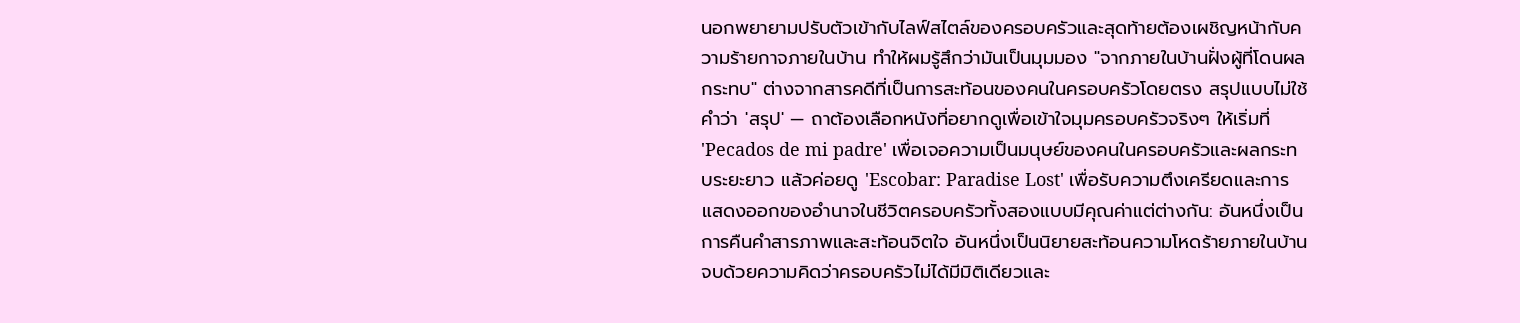นอกพยายามปรับตัวเข้ากับไลฟ์สไตล์ของครอบครัวและสุดท้ายต้องเผชิญหน้ากับความร้ายกาจภายในบ้าน ทำให้ผมรู้สึกว่ามันเป็นมุมมอง "จากภายในบ้านฝั่งผู้ที่โดนผลกระทบ" ต่างจากสารคดีที่เป็นการสะท้อนของคนในครอบครัวโดยตรง สรุปแบบไม่ใช้คำว่า 'สรุป' — ถาต้องเลือกหนังที่อยากดูเพื่อเข้าใจมุมครอบครัวจริงๆ ให้เริ่มที่ 'Pecados de mi padre' เพื่อเจอความเป็นมนุษย์ของคนในครอบครัวและผลกระทบระยะยาว แล้วค่อยดู 'Escobar: Paradise Lost' เพื่อรับความตึงเครียดและการแสดงออกของอำนาจในชีวิตครอบครัวทั้งสองแบบมีคุณค่าแต่ต่างกัน: อันหนึ่งเป็นการคืนคำสารภาพและสะท้อนจิตใจ อันหนึ่งเป็นนิยายสะท้อนความโหดร้ายภายในบ้าน จบด้วยความคิดว่าครอบครัวไม่ได้มีมิติเดียวและ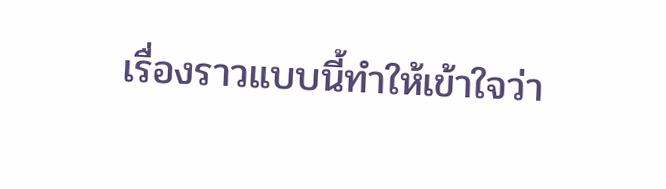เรื่องราวแบบนี้ทำให้เข้าใจว่า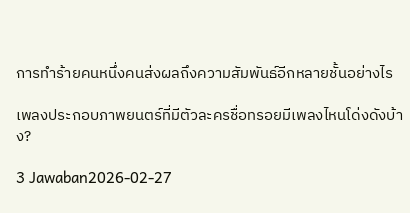การทำร้ายคนหนึ่งคนส่งผลถึงความสัมพันธ์อีกหลายชั้นอย่างไร

เพลงประกอบภาพยนตร์ที่มีตัวละครชื่อทรอยมีเพลงไหนโด่งดังบ้าง?

3 Jawaban2026-02-27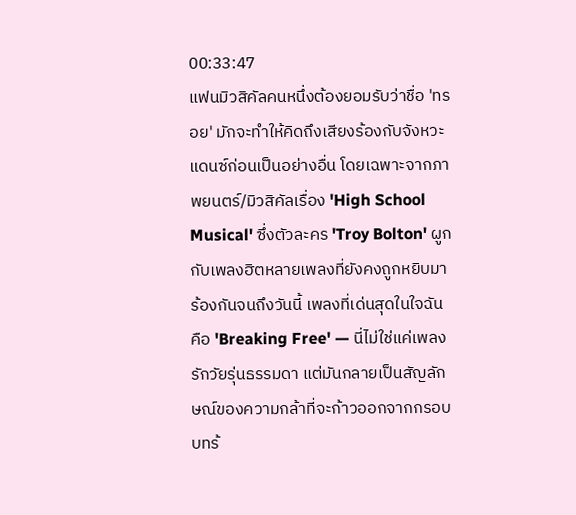00:33:47
แฟนมิวสิคัลคนหนึ่งต้องยอมรับว่าชื่อ 'ทรอย' มักจะทำให้คิดถึงเสียงร้องกับจังหวะแดนซ์ก่อนเป็นอย่างอื่น โดยเฉพาะจากภาพยนตร์/มิวสิคัลเรื่อง 'High School Musical' ซึ่งตัวละคร 'Troy Bolton' ผูกกับเพลงฮิตหลายเพลงที่ยังคงถูกหยิบมาร้องกันจนถึงวันนี้ เพลงที่เด่นสุดในใจฉันคือ 'Breaking Free' — นี่ไม่ใช่แค่เพลงรักวัยรุ่นธรรมดา แต่มันกลายเป็นสัญลักษณ์ของความกล้าที่จะก้าวออกจากกรอบ บทร้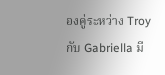องคู่ระหว่าง Troy กับ Gabriella มี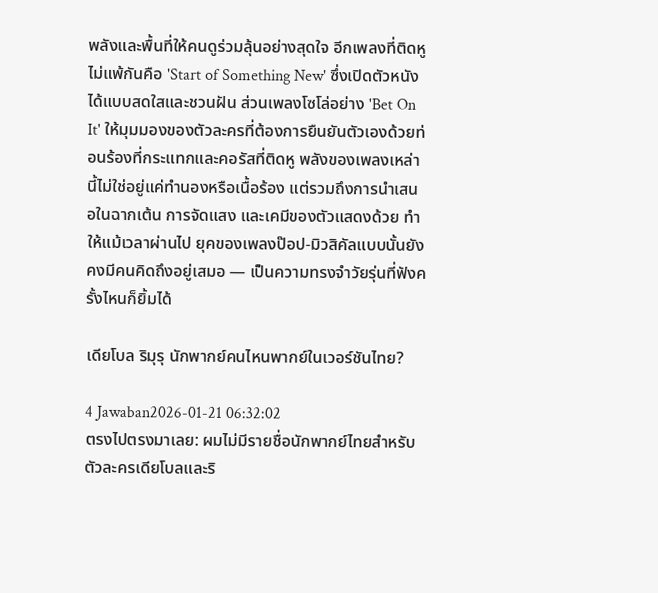พลังและพื้นที่ให้คนดูร่วมลุ้นอย่างสุดใจ อีกเพลงที่ติดหูไม่แพ้กันคือ 'Start of Something New' ซึ่งเปิดตัวหนังได้แบบสดใสและชวนฝัน ส่วนเพลงโซโล่อย่าง 'Bet On It' ให้มุมมองของตัวละครที่ต้องการยืนยันตัวเองด้วยท่อนร้องที่กระแทกและคอรัสที่ติดหู พลังของเพลงเหล่านี้ไม่ใช่อยู่แค่ทำนองหรือเนื้อร้อง แต่รวมถึงการนำเสนอในฉากเต้น การจัดแสง และเคมีของตัวแสดงด้วย ทำให้แม้เวลาผ่านไป ยุคของเพลงป๊อป-มิวสิคัลแบบนั้นยังคงมีคนคิดถึงอยู่เสมอ — เป็นความทรงจำวัยรุ่นที่ฟังครั้งไหนก็ยิ้มได้

เดียโบล ริมุรุ นักพากย์คนไหนพากย์ในเวอร์ชันไทย?

4 Jawaban2026-01-21 06:32:02
ตรงไปตรงมาเลย: ผมไม่มีรายชื่อนักพากย์ไทยสำหรับตัวละครเดียโบลและริ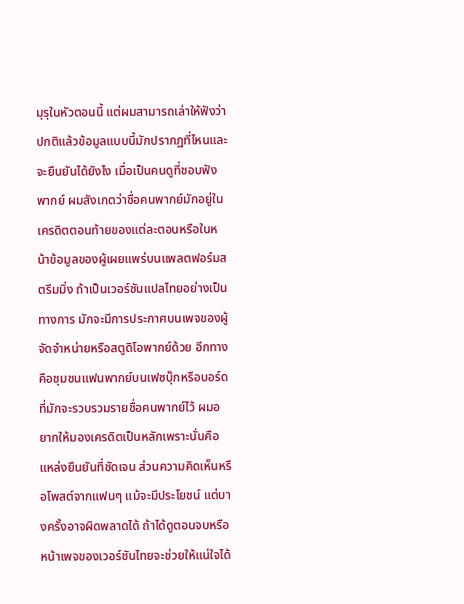มุรุในหัวตอนนี้ แต่ผมสามารถเล่าให้ฟังว่าปกติแล้วข้อมูลแบบนี้มักปรากฏที่ไหนและจะยืนยันได้ยังไง เมื่อเป็นคนดูที่ชอบฟังพากย์ ผมสังเกตว่าชื่อคนพากย์มักอยู่ในเครดิตตอนท้ายของแต่ละตอนหรือในหน้าข้อมูลของผู้เผยแพร่บนแพลตฟอร์มสตรีมมิ่ง ถ้าเป็นเวอร์ชันแปลไทยอย่างเป็นทางการ มักจะมีการประกาศบนเพจของผู้จัดจำหน่ายหรือสตูดิโอพากย์ด้วย อีกทางคือชุมชนแฟนพากย์บนเฟซบุ๊กหรือบอร์ดที่มักจะรวบรวมรายชื่อคนพากย์ไว้ ผมอยากให้มองเครดิตเป็นหลักเพราะนั่นคือแหล่งยืนยันที่ชัดเจน ส่วนความคิดเห็นหรือโพสต์จากแฟนๆ แม้จะมีประโยชน์ แต่บางครั้งอาจผิดพลาดได้ ถ้าได้ดูตอนจบหรือหน้าเพจของเวอร์ชันไทยจะช่วยให้แน่ใจได้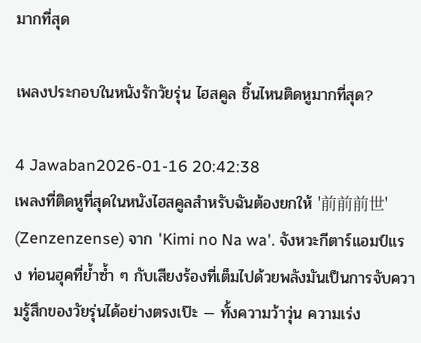มากที่สุด

เพลงประกอบในหนังรักวัยรุ่น ไฮสคูล ชิ้นไหนติดหูมากที่สุด?

4 Jawaban2026-01-16 20:42:38
เพลงที่ติดหูที่สุดในหนังไฮสคูลสำหรับฉันต้องยกให้ '前前前世' (Zenzenzense) จาก 'Kimi no Na wa'. จังหวะกีตาร์แอมป์แรง ท่อนฮุคที่ย้ำซ้ำ ๆ กับเสียงร้องที่เต็มไปด้วยพลังมันเป็นการจับความรู้สึกของวัยรุ่นได้อย่างตรงเป๊ะ — ทั้งความว้าวุ่น ความเร่ง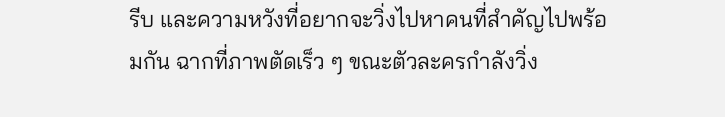รีบ และความหวังที่อยากจะวิ่งไปหาคนที่สำคัญไปพร้อมกัน ฉากที่ภาพตัดเร็ว ๆ ขณะตัวละครกำลังวิ่ง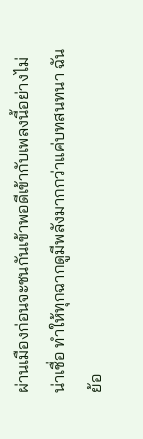ผ่านเมืองก่อนจะชนกันเข้าพอดีเข้ากับเพลงนี้อย่างไม่น่าเชื่อ ทำให้ทุกฉากดูมีพลังมากกว่าแค่บทสนทนา ฉันย้อ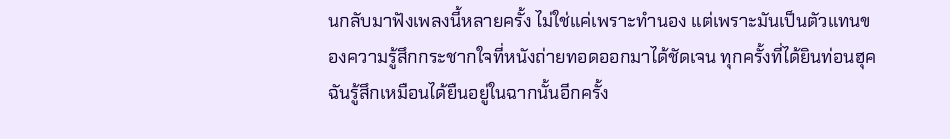นกลับมาฟังเพลงนี้หลายครั้ง ไม่ใช่แค่เพราะทำนอง แต่เพราะมันเป็นตัวแทนของความรู้สึกกระชากใจที่หนังถ่ายทอดออกมาได้ชัดเจน ทุกครั้งที่ได้ยินท่อนฮุค ฉันรู้สึกเหมือนได้ยืนอยู่ในฉากนั้นอีกครั้ง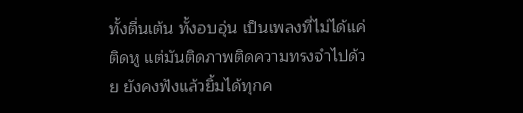ทั้งตื่นเต้น ทั้งอบอุ่น เป็นเพลงที่ไม่ได้แค่ติดหู แต่มันติดภาพติดความทรงจำไปด้วย ยังคงฟังแล้วยิ้มได้ทุกค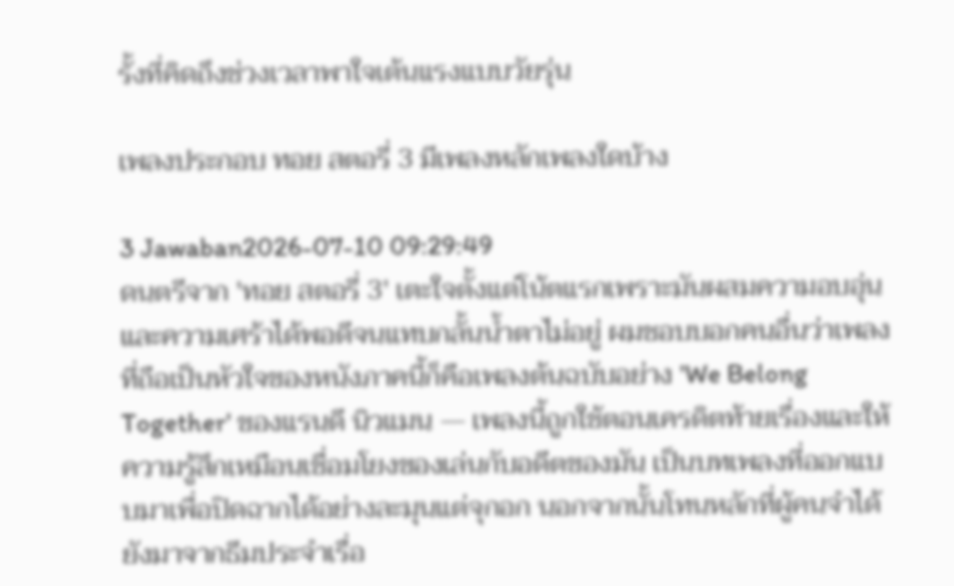รั้งที่คิดถึงช่วงเวลาพาใจเต้นแรงแบบวัยรุ่น

เพลงประกอบ ทอย สตอรี่ 3 มีเพลงหลักเพลงใดบ้าง

3 Jawaban2026-07-10 09:29:49
ดนตรีจาก 'ทอย สตอรี่ 3' เตะใจตั้งแต่โน้ตแรกเพราะมันผสมความอบอุ่นและความเศร้าได้พอดีจนแทบกลั้นน้ำตาไม่อยู่ ผมชอบบอกคนอื่นว่าเพลงที่ถือเป็นหัวใจของหนังภาคนี้ก็คือเพลงต้นฉบับอย่าง 'We Belong Together' ของแรนดี นิวแมน — เพลงนี้ถูกใช้ตอนเครดิตท้ายเรื่องและให้ความรู้สึกเหมือนเชื่อมโยงของเล่นกับอดีตของมัน เป็นบทเพลงที่ออกแบบมาเพื่อปิดฉากได้อย่างละมุนแต่จุกอก นอกจากนั้นโทนหลักที่ผู้คนจำได้ยังมาจากธีมประจำเรื่อ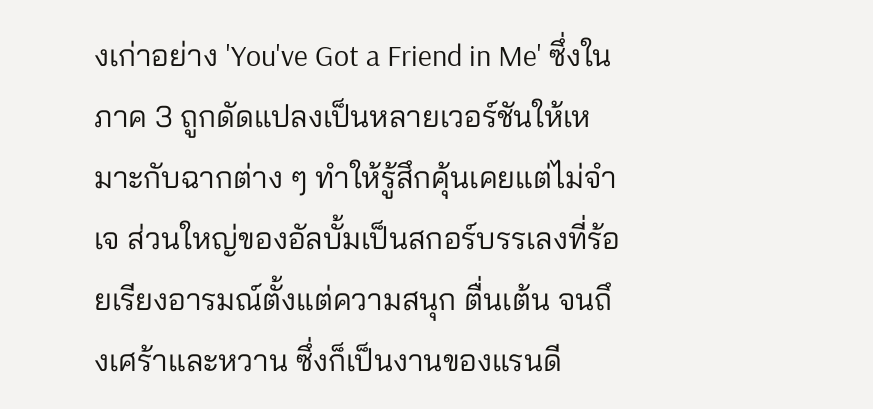งเก่าอย่าง 'You've Got a Friend in Me' ซึ่งในภาค 3 ถูกดัดแปลงเป็นหลายเวอร์ชันให้เหมาะกับฉากต่าง ๆ ทำให้รู้สึกคุ้นเคยแต่ไม่จำเจ ส่วนใหญ่ของอัลบั้มเป็นสกอร์บรรเลงที่ร้อยเรียงอารมณ์ตั้งแต่ความสนุก ตื่นเต้น จนถึงเศร้าและหวาน ซึ่งก็เป็นงานของแรนดี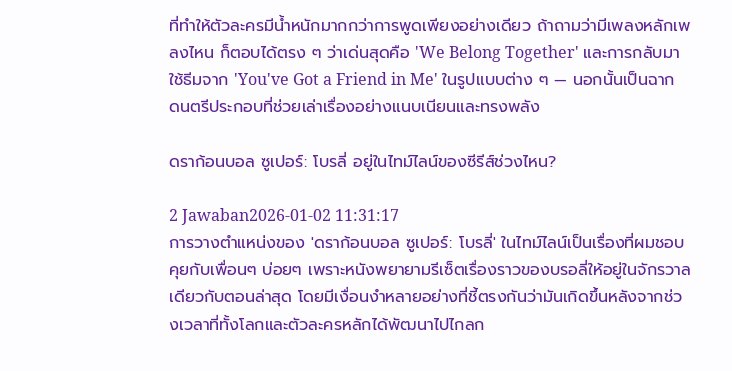ที่ทำให้ตัวละครมีน้ำหนักมากกว่าการพูดเพียงอย่างเดียว ถ้าถามว่ามีเพลงหลักเพลงไหน ก็ตอบได้ตรง ๆ ว่าเด่นสุดคือ 'We Belong Together' และการกลับมาใช้ธีมจาก 'You've Got a Friend in Me' ในรูปแบบต่าง ๆ — นอกนั้นเป็นฉากดนตรีประกอบที่ช่วยเล่าเรื่องอย่างแนบเนียนและทรงพลัง

ดราก้อนบอล ซูเปอร์: โบรลี่ อยู่ในไทม์ไลน์ของซีรีส์ช่วงไหน?

2 Jawaban2026-01-02 11:31:17
การวางตำแหน่งของ 'ดราก้อนบอล ซูเปอร์: โบรลี่' ในไทม์ไลน์เป็นเรื่องที่ผมชอบคุยกับเพื่อนๆ บ่อยๆ เพราะหนังพยายามรีเซ็ตเรื่องราวของบรอลี่ให้อยู่ในจักรวาลเดียวกับตอนล่าสุด โดยมีเงื่อนงำหลายอย่างที่ชี้ตรงกันว่ามันเกิดขึ้นหลังจากช่วงเวลาที่ทั้งโลกและตัวละครหลักได้พัฒนาไปไกลก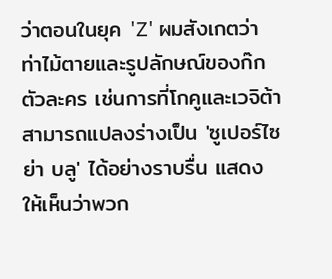ว่าตอนในยุค 'Z' ผมสังเกตว่าท่าไม้ตายและรูปลักษณ์ของก๊กตัวละคร เช่นการที่โกคูและเวจิต้าสามารถแปลงร่างเป็น 'ซูเปอร์ไซย่า บลู' ได้อย่างราบรื่น แสดงให้เห็นว่าพวก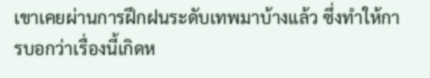เขาเคยผ่านการฝึกฝนระดับเทพมาบ้างแล้ว ซึ่งทำให้การบอกว่าเรื่องนี้เกิดห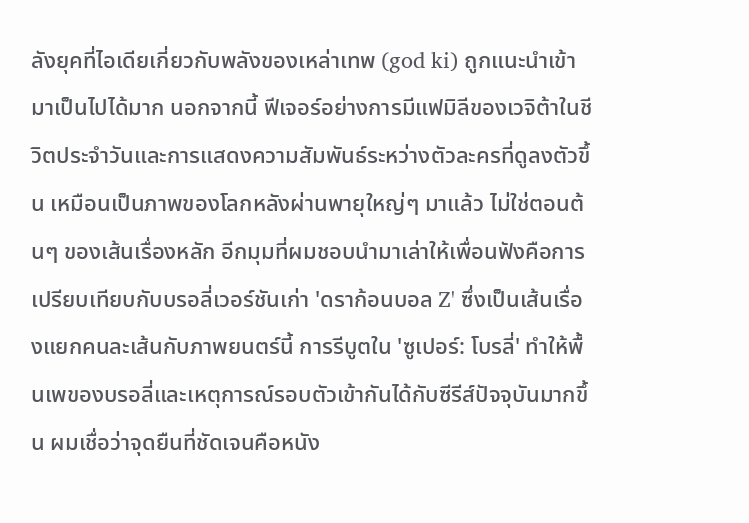ลังยุคที่ไอเดียเกี่ยวกับพลังของเหล่าเทพ (god ki) ถูกแนะนำเข้ามาเป็นไปได้มาก นอกจากนี้ ฟีเจอร์อย่างการมีแฟมิลีของเวจิต้าในชีวิตประจำวันและการแสดงความสัมพันธ์ระหว่างตัวละครที่ดูลงตัวขึ้น เหมือนเป็นภาพของโลกหลังผ่านพายุใหญ่ๆ มาแล้ว ไม่ใช่ตอนต้นๆ ของเส้นเรื่องหลัก อีกมุมที่ผมชอบนำมาเล่าให้เพื่อนฟังคือการเปรียบเทียบกับบรอลี่เวอร์ชันเก่า 'ดราก้อนบอล Z' ซึ่งเป็นเส้นเรื่องแยกคนละเส้นกับภาพยนตร์นี้ การรีบูตใน 'ซูเปอร์: โบรลี่' ทำให้พื้นเพของบรอลี่และเหตุการณ์รอบตัวเข้ากันได้กับซีรีส์ปัจจุบันมากขึ้น ผมเชื่อว่าจุดยืนที่ชัดเจนคือหนัง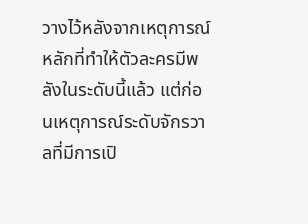วางไว้หลังจากเหตุการณ์หลักที่ทำให้ตัวละครมีพลังในระดับนี้แล้ว แต่ก่อนเหตุการณ์ระดับจักรวาลที่มีการเปิ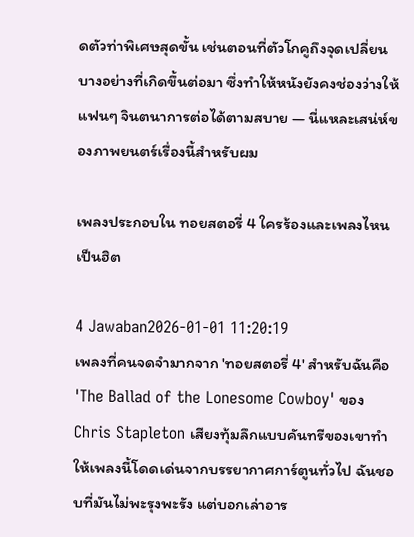ดตัวท่าพิเศษสุดขั้น เช่นตอนที่ตัวโกคูถึงจุดเปลี่ยนบางอย่างที่เกิดขึ้นต่อมา ซึ่งทำให้หนังยังคงช่องว่างให้แฟนๆ จินตนาการต่อได้ตามสบาย — นี่แหละเสน่ห์ของภาพยนตร์เรื่องนี้สำหรับผม

เพลงประกอบใน ทอยสตอรี่ 4 ใครร้องและเพลงไหนเป็นฮิต

4 Jawaban2026-01-01 11:20:19
เพลงที่คนจดจำมากจาก 'ทอยสตอรี่ 4' สำหรับฉันคือ 'The Ballad of the Lonesome Cowboy' ของ Chris Stapleton เสียงทุ้มลึกแบบคันทรีของเขาทำให้เพลงนี้โดดเด่นจากบรรยากาศการ์ตูนทั่วไป ฉันชอบที่มันไม่พะรุงพะรัง แต่บอกเล่าอาร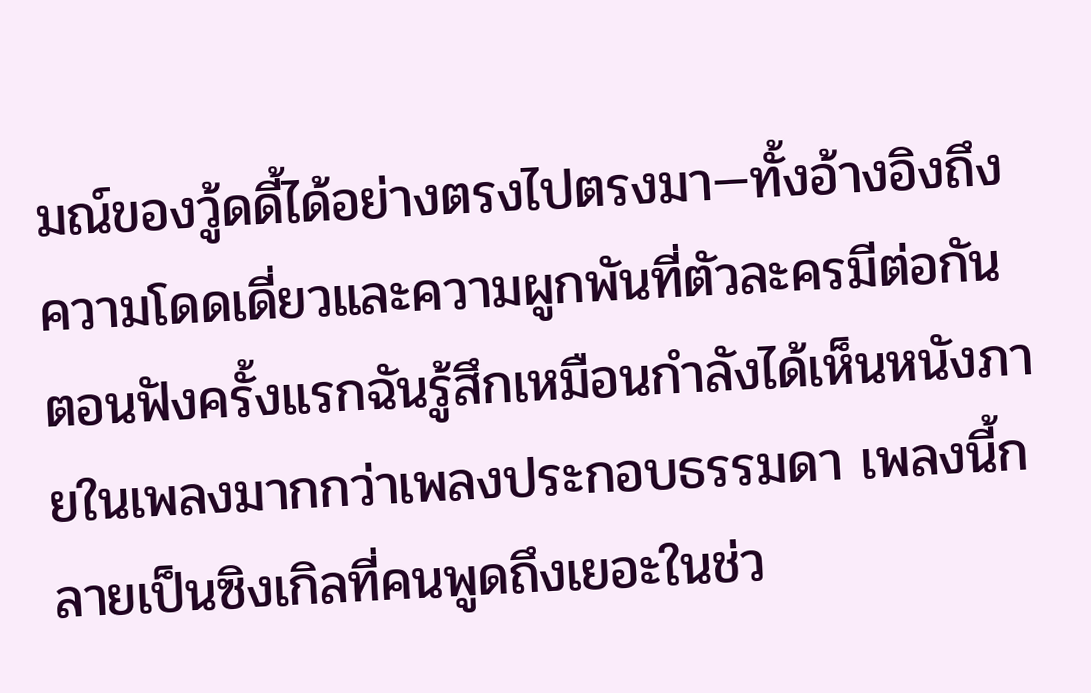มณ์ของวู้ดดี้ได้อย่างตรงไปตรงมา—ทั้งอ้างอิงถึงความโดดเดี่ยวและความผูกพันที่ตัวละครมีต่อกัน ตอนฟังครั้งแรกฉันรู้สึกเหมือนกำลังได้เห็นหนังภายในเพลงมากกว่าเพลงประกอบธรรมดา เพลงนี้กลายเป็นซิงเกิลที่คนพูดถึงเยอะในช่ว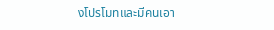งโปรโมทและมีคนเอา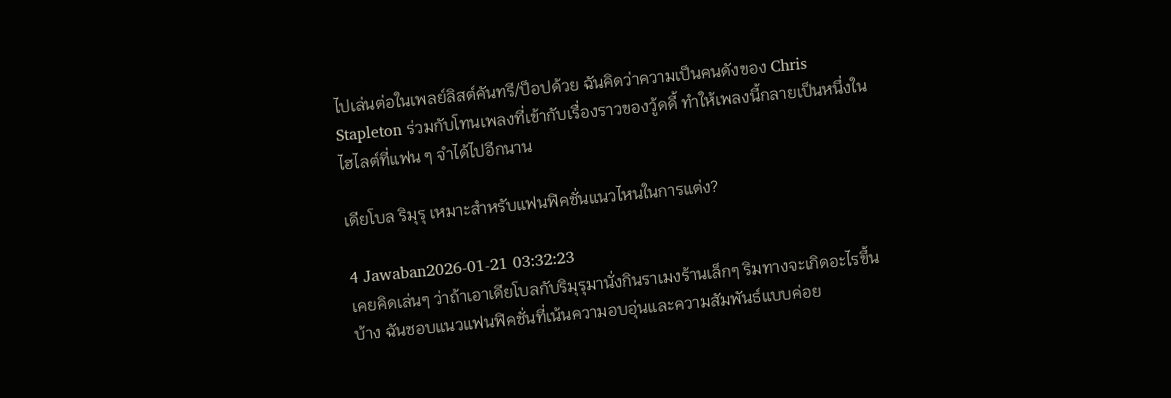ไปเล่นต่อในเพลย์ลิสต์คันทรี/ป็อปด้วย ฉันคิดว่าความเป็นคนดังของ Chris Stapleton ร่วมกับโทนเพลงที่เข้ากับเรื่องราวของวู้ดดี้ ทำให้เพลงนี้กลายเป็นหนึ่งในไฮไลต์ที่แฟน ๆ จำได้ไปอีกนาน

เดียโบล ริมุรุ เหมาะสำหรับแฟนฟิคชั่นแนวไหนในการแต่ง?

4 Jawaban2026-01-21 03:32:23
เคยคิดเล่นๆ ว่าถ้าเอาเดียโบลกับริมุรุมานั่งกินราเมงร้านเล็กๆ ริมทางจะเกิดอะไรขึ้นบ้าง ฉันชอบแนวแฟนฟิคชั่นที่เน้นความอบอุ่นและความสัมพันธ์แบบค่อย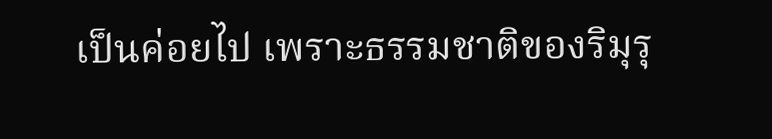เป็นค่อยไป เพราะธรรมชาติของริมุรุ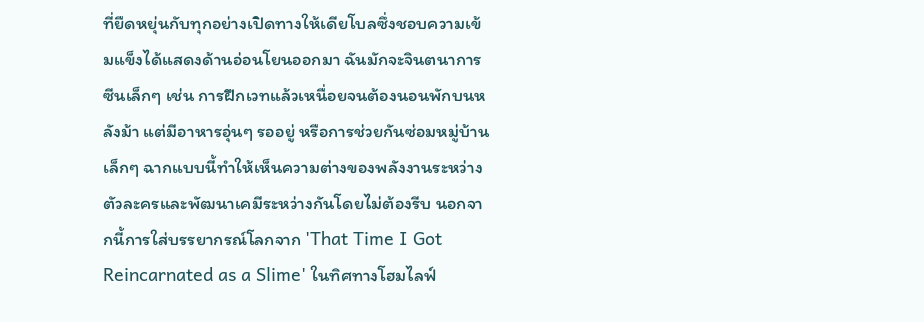ที่ยืดหยุ่นกับทุกอย่างเปิดทางให้เดียโบลซึ่งชอบความเข้มแข็งได้แสดงด้านอ่อนโยนออกมา ฉันมักจะจินตนาการซีนเล็กๆ เช่น การฝึกเวทแล้วเหนื่อยจนต้องนอนพักบนหลังม้า แต่มีอาหารอุ่นๆ รออยู่ หรือการช่วยกันซ่อมหมู่บ้านเล็กๆ ฉากแบบนี้ทำให้เห็นความต่างของพลังงานระหว่างตัวละครและพัฒนาเคมีระหว่างกันโดยไม่ต้องรีบ นอกจากนี้การใส่บรรยากรณ์โลกจาก 'That Time I Got Reincarnated as a Slime' ในทิศทางโฮมไลฟ์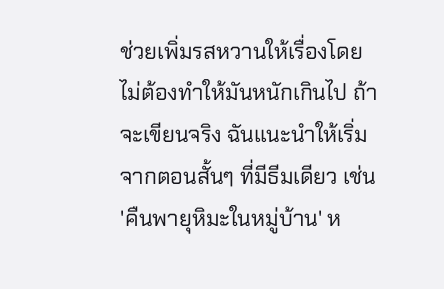ช่วยเพิ่มรสหวานให้เรื่องโดยไม่ต้องทำให้มันหนักเกินไป ถ้าจะเขียนจริง ฉันแนะนำให้เริ่มจากตอนสั้นๆ ที่มีธีมเดียว เช่น 'คืนพายุหิมะในหมู่บ้าน' ห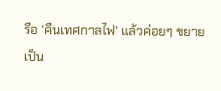รือ 'คืนเทศกาลไฟ' แล้วค่อยๆ ขยายเป็น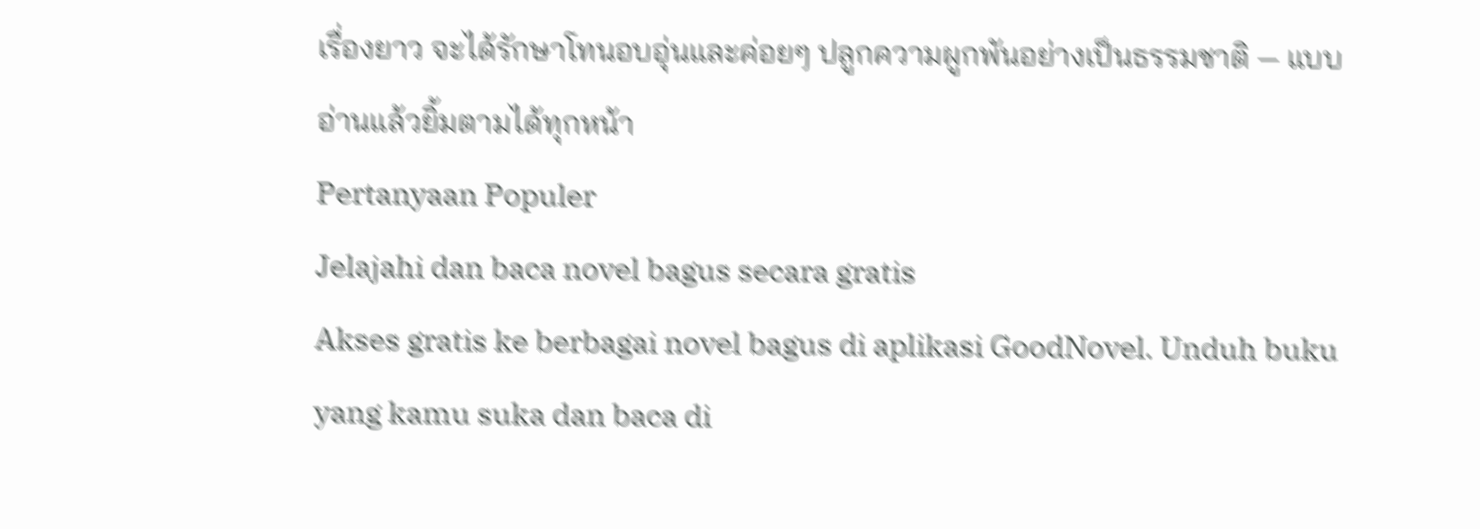เรื่องยาว จะได้รักษาโทนอบอุ่นและค่อยๆ ปลูกความผูกพันอย่างเป็นธรรมชาติ — แบบอ่านแล้วยิ้มตามได้ทุกหน้า
Pertanyaan Populer
Jelajahi dan baca novel bagus secara gratis
Akses gratis ke berbagai novel bagus di aplikasi GoodNovel. Unduh buku yang kamu suka dan baca di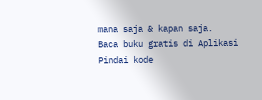mana saja & kapan saja.
Baca buku gratis di Aplikasi
Pindai kode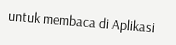untuk membaca di Aplikasi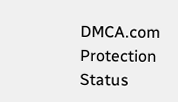DMCA.com Protection Status